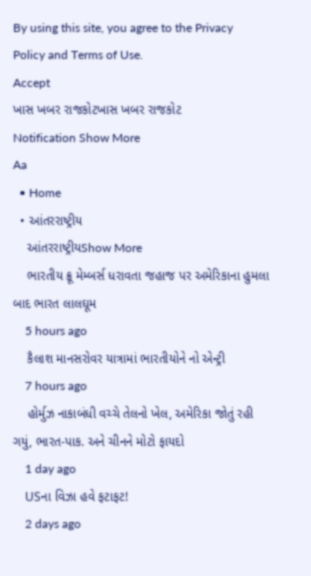By using this site, you agree to the Privacy Policy and Terms of Use.
Accept
ખાસ ખબર રાજકોટખાસ ખબર રાજકોટ
Notification Show More
Aa
  • Home
  • આંતરરાષ્ટ્રીય
    આંતરરાષ્ટ્રીયShow More
    ભારતીય ક્રૂ મેમ્બર્સ ધરાવતા જહાજ પર અમેરિકાના હુમલા બાદ ભારત લાલઘૂમ
    5 hours ago
    કૈલાશ માનસરોવર યાત્રામાં ભારતીયોને નો એન્ટ્રી
    7 hours ago
    હોર્મુઝ નાકાબંધી વચ્ચે તેલનો ખેલ, અમેરિકા જોતું રહી ગયું, ભારત-પાક. અને ચીનને મોટો ફાયદો
    1 day ago
    USના વિઝા હવે ફટાફટ!
    2 days ago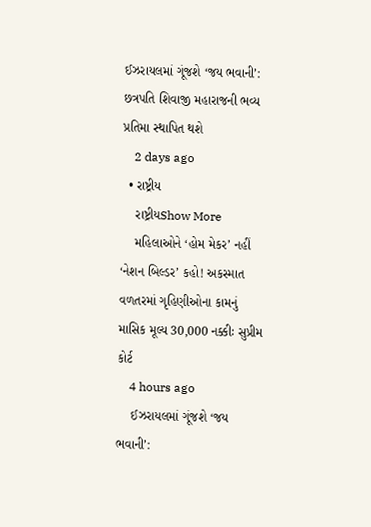ઈઝરાયલમાં ગૂંજશે ‘જય ભવાની’: છત્રપતિ શિવાજી મહારાજની ભવ્ય પ્રતિમા સ્થાપિત થશે
    2 days ago
  • રાષ્ટ્રીય
    રાષ્ટ્રીયShow More
    મહિલાઓને ‘હોમ મેકર’ નહીં ‘નેશન બિલ્ડર’ કહો! અકસ્માત વળતરમાં ગૃહિણીઓના કામનું માસિક મૂલ્ય 30,000 નક્કીઃ સુપ્રીમ કોર્ટ
    4 hours ago
    ઈઝરાયલમાં ગૂંજશે ‘જય ભવાની’: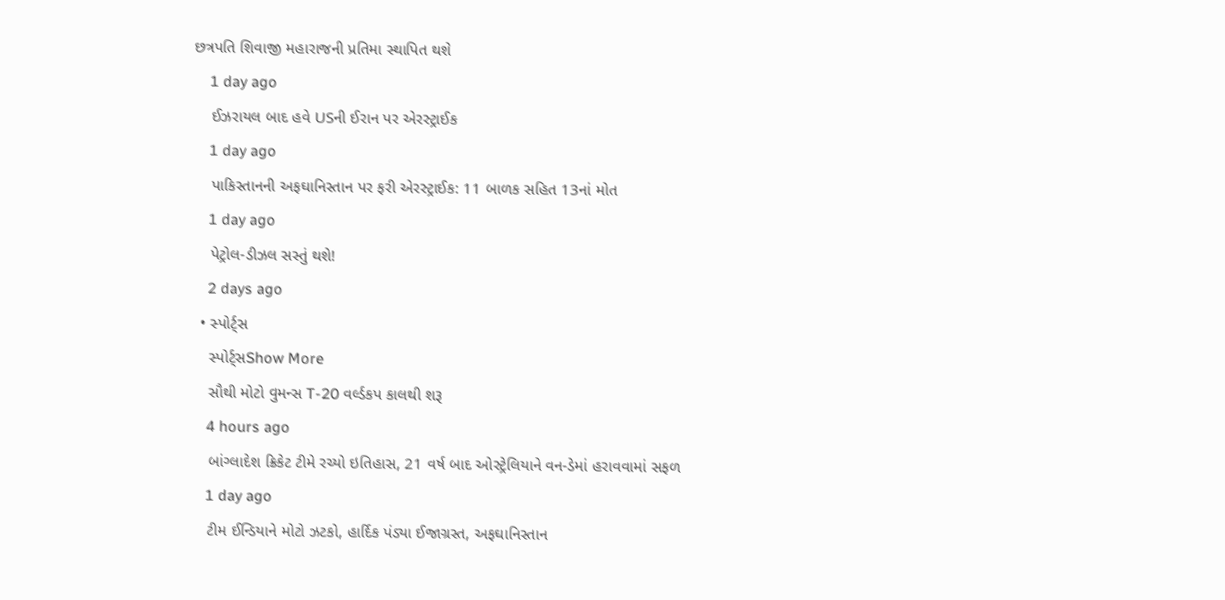છત્રપતિ શિવાજી મહારાજની પ્રતિમા સ્થાપિત થશે
    1 day ago
    ઈઝરાયલ બાદ હવે USની ઈરાન પર એરસ્ટ્રાઈક
    1 day ago
    પાકિસ્તાનની અફઘાનિસ્તાન પર ફરી એરસ્ટ્રાઈક: 11 બાળક સહિત 13નાં મોત
    1 day ago
    પેટ્રોલ-ડીઝલ સસ્તું થશે!
    2 days ago
  • સ્પોર્ટ્સ
    સ્પોર્ટ્સShow More
    સૌથી મોટો વુમન્સ T-20 વર્લ્ડકપ કાલથી શરૂ
    4 hours ago
    બાંગ્લાદેશ ક્રિકેટ ટીમે રચ્યો ઇતિહાસ, 21 વર્ષ બાદ ઓસ્ટ્રેલિયાને વન-ડેમાં હરાવવામાં સફળ
    1 day ago
    ટીમ ઈન્ડિયાને મોટો ઝટકો, હાર્દિક પંડ્યા ઈજાગ્રસ્ત, અફઘાનિસ્તાન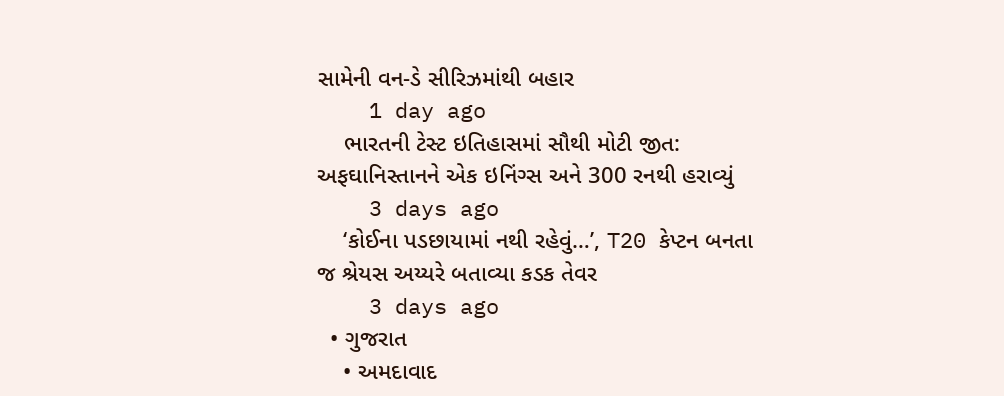સામેની વન-ડે સીરિઝમાંથી બહાર
    1 day ago
    ભારતની ટેસ્ટ ઇતિહાસમાં સૌથી મોટી જીત: અફઘાનિસ્તાનને એક ઇનિંગ્સ અને 300 રનથી હરાવ્યું
    3 days ago
    ‘કોઈના પડછાયામાં નથી રહેવું…’, T20 કેપ્ટન બનતા જ શ્રેયસ અય્યરે બતાવ્યા કડક તેવર
    3 days ago
  • ગુજરાત
    • અમદાવાદ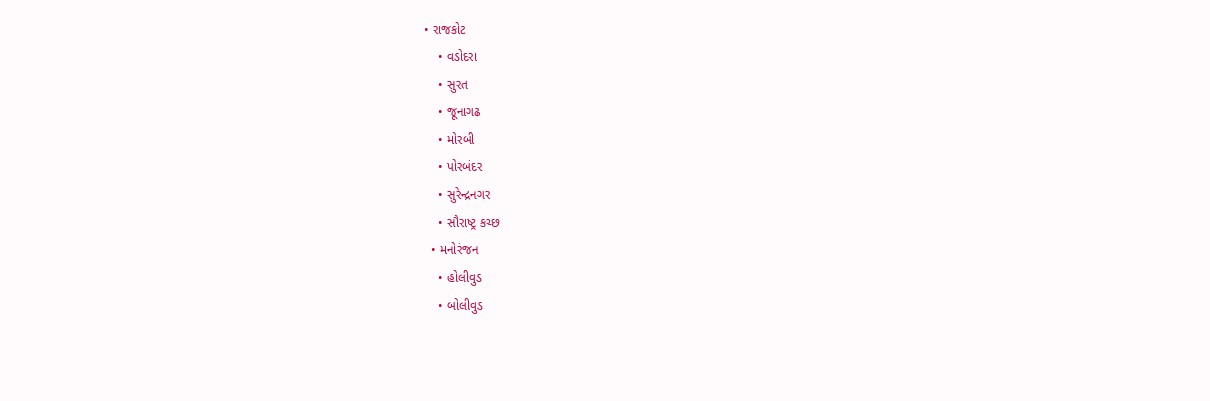• રાજકોટ
    • વડોદરા
    • સુરત
    • જૂનાગઢ
    • મોરબી
    • પોરબંદર
    • સુરેન્દ્રનગર
    • સૌરાષ્ટ્ર કચ્છ
  • મનોરંજન
    • હોલીવુડ
    • બોલીવુડ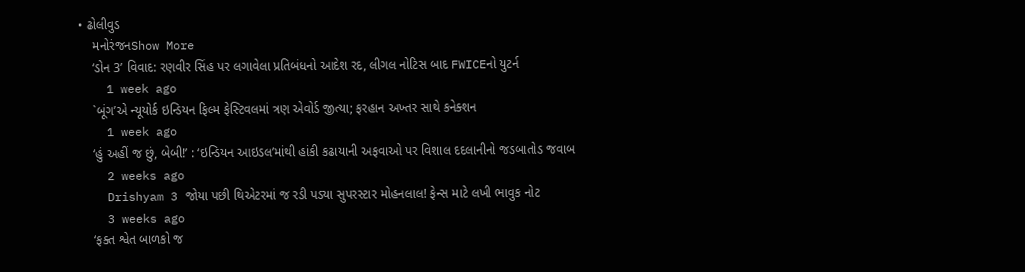• ઢોલીવુડ
    મનોરંજનShow More
    ‘ડોન 3’ વિવાદ: રણવીર સિંહ પર લગાવેલા પ્રતિબંધનો આદેશ રદ, લીગલ નોટિસ બાદ FWICEનો યુટર્ન
    1 week ago
    `બૂંગ’એ ન્યૂયોર્ક ઇન્ડિયન ફિલ્મ ફેસ્ટિવલમાં ત્રણ એવોર્ડ જીત્યા; ફરહાન અખ્તર સાથે કનેક્શન
    1 week ago
    ‘હું અહીં જ છું, બેબી!’ : ‘ઇન્ડિયન આઇડલ’માંથી હાંકી કઢાયાની અફવાઓ પર વિશાલ દદલાનીનો જડબાતોડ જવાબ
    2 weeks ago
    Drishyam 3 જોયા પછી થિએટરમાં જ રડી પડ્યા સુપરસ્ટાર મોહનલાલ! ફેન્સ માટે લખી ભાવુક નોટ
    3 weeks ago
    ‘ફક્ત શ્વેત બાળકો જ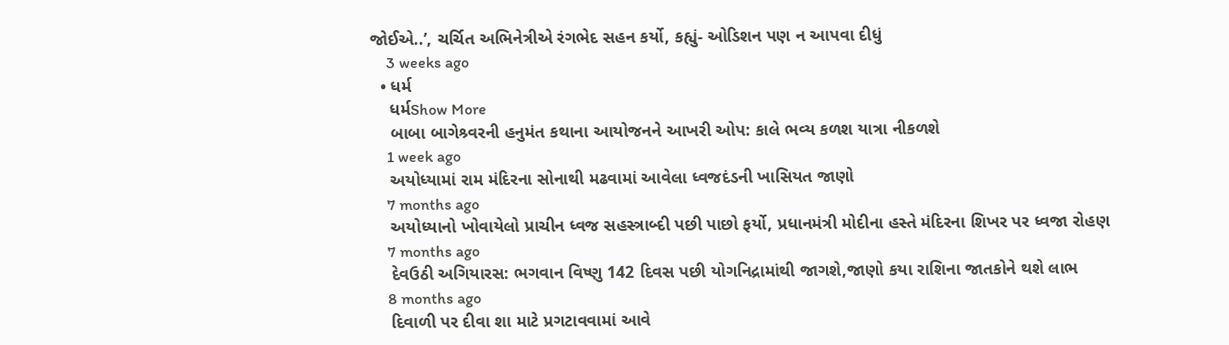જોઈએ..’, ચર્ચિત અભિનેત્રીએ રંગભેદ સહન કર્યો, કહ્યું- ઓડિશન પણ ન આપવા દીધું
    3 weeks ago
  • ધર્મ
    ધર્મShow More
    બાબા બાગેશ્ર્વરની હનુમંત કથાના આયોજનને આખરી ઓપ: કાલે ભવ્ય કળશ યાત્રા નીકળશે
    1 week ago
    અયોધ્યામાં રામ મંદિરના સોનાથી મઢવામાં આવેલા ધ્વજદંડની ખાસિયત જાણો
    7 months ago
    અયોધ્યાનો ખોવાયેલો પ્રાચીન ધ્વજ સહસ્ત્રાબ્દી પછી પાછો ફર્યો, પ્રધાનમંત્રી મોદીના હસ્તે મંદિરના શિખર પર ધ્વજા રોહણ
    7 months ago
    દેવઉઠી અગિયારસ: ભગવાન વિષ્ણુ 142 દિવસ પછી યોગનિદ્રામાંથી જાગશે,જાણો કયા રાશિના જાતકોને થશે લાભ
    8 months ago
    દિવાળી પર દીવા શા માટે પ્રગટાવવામાં આવે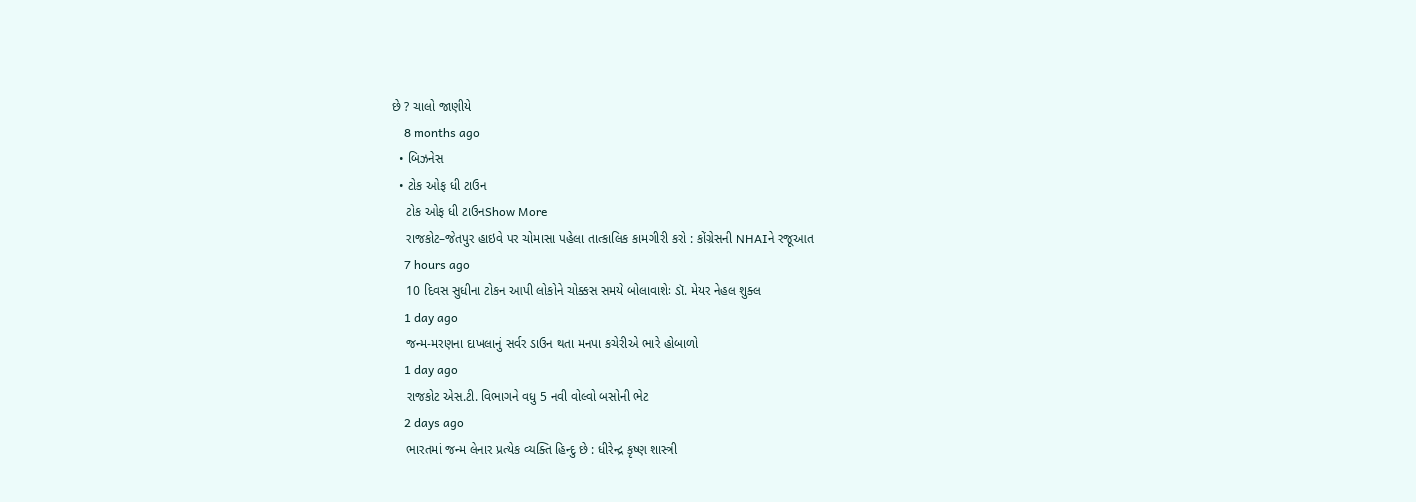છે ? ચાલો જાણીયે
    8 months ago
  • બિઝનેસ
  • ટોક ઓફ ધી ટાઉન
    ટોક ઓફ ધી ટાઉનShow More
    રાજકોટ–જેતપુર હાઇવે પર ચોમાસા પહેલા તાત્કાલિક કામગીરી કરો : કોંગ્રેસની NHAIને રજૂઆત
    7 hours ago
    10 દિવસ સુધીના ટોકન આપી લોકોને ચોક્કસ સમયે બોલાવાશેઃ ડૉ. મેયર નેહલ શુક્લ
    1 day ago
    જન્મ-મરણના દાખલાનું સર્વર ડાઉન થતા મનપા કચેરીએ ભારે હોબાળો
    1 day ago
    રાજકોટ એસ.ટી. વિભાગને વધુ 5 નવી વોલ્વો બસોની ભેટ
    2 days ago
    ભારતમાં જન્મ લેનાર પ્રત્યેક વ્યક્તિ હિન્દુ છે : ધીરેન્દ્ર કૃષ્ણ શાસ્ત્રી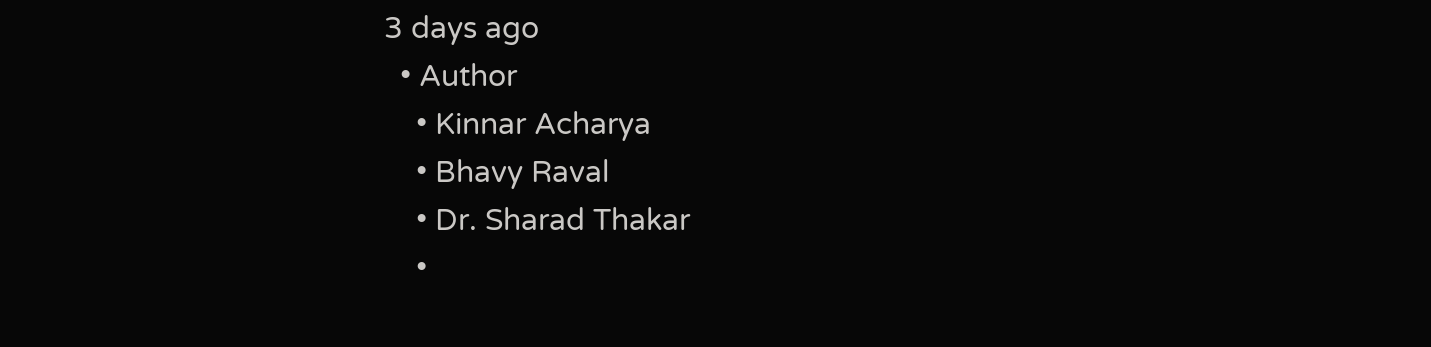3 days ago
  • Author
    • Kinnar Acharya
    • Bhavy Raval
    • Dr. Sharad Thakar
    •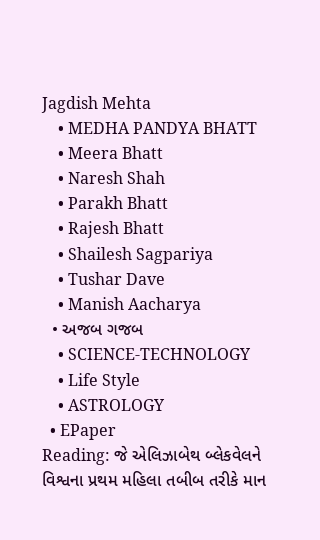Jagdish Mehta
    • MEDHA PANDYA BHATT
    • Meera Bhatt
    • Naresh Shah
    • Parakh Bhatt
    • Rajesh Bhatt
    • Shailesh Sagpariya
    • Tushar Dave
    • Manish Aacharya
  • અજબ ગજબ
    • SCIENCE-TECHNOLOGY
    • Life Style
    • ASTROLOGY
  • EPaper
Reading: જે એલિઝાબેથ બ્લેકવેલને વિશ્વના પ્રથમ મહિલા તબીબ તરીકે માન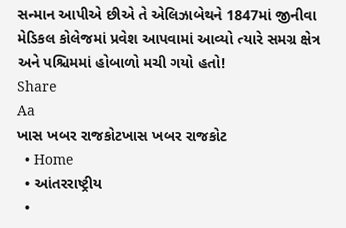સન્માન આપીએ છીએ તે એલિઝાબેથને 1847માં જીનીવા મેડિકલ કોલેજમાં પ્રવેશ આપવામાં આવ્યો ત્યારે સમગ્ર ક્ષેત્ર અને પશ્ચિમમાં હોબાળો મચી ગયો હતો!
Share
Aa
ખાસ ખબર રાજકોટખાસ ખબર રાજકોટ
  • Home
  • આંતરરાષ્ટ્રીય
  •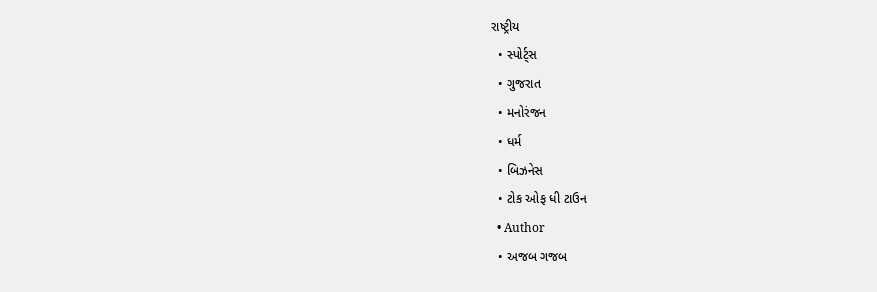રાષ્ટ્રીય
  • સ્પોર્ટ્સ
  • ગુજરાત
  • મનોરંજન
  • ધર્મ
  • બિઝનેસ
  • ટોક ઓફ ધી ટાઉન
  • Author
  • અજબ ગજબ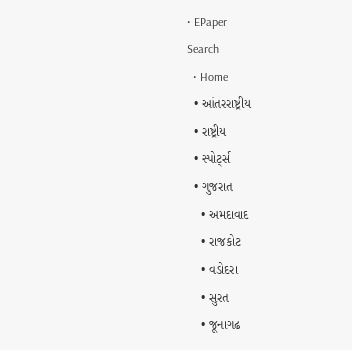• EPaper
Search
  • Home
  • આંતરરાષ્ટ્રીય
  • રાષ્ટ્રીય
  • સ્પોર્ટ્સ
  • ગુજરાત
    • અમદાવાદ
    • રાજકોટ
    • વડોદરા
    • સુરત
    • જૂનાગઢ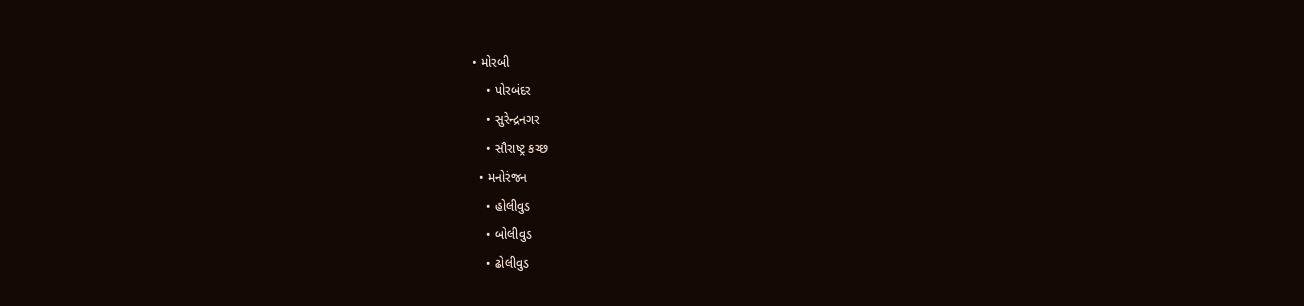• મોરબી
    • પોરબંદર
    • સુરેન્દ્રનગર
    • સૌરાષ્ટ્ર કચ્છ
  • મનોરંજન
    • હોલીવુડ
    • બોલીવુડ
    • ઢોલીવુડ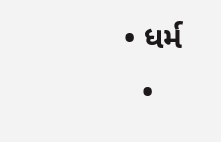• ધર્મ
  •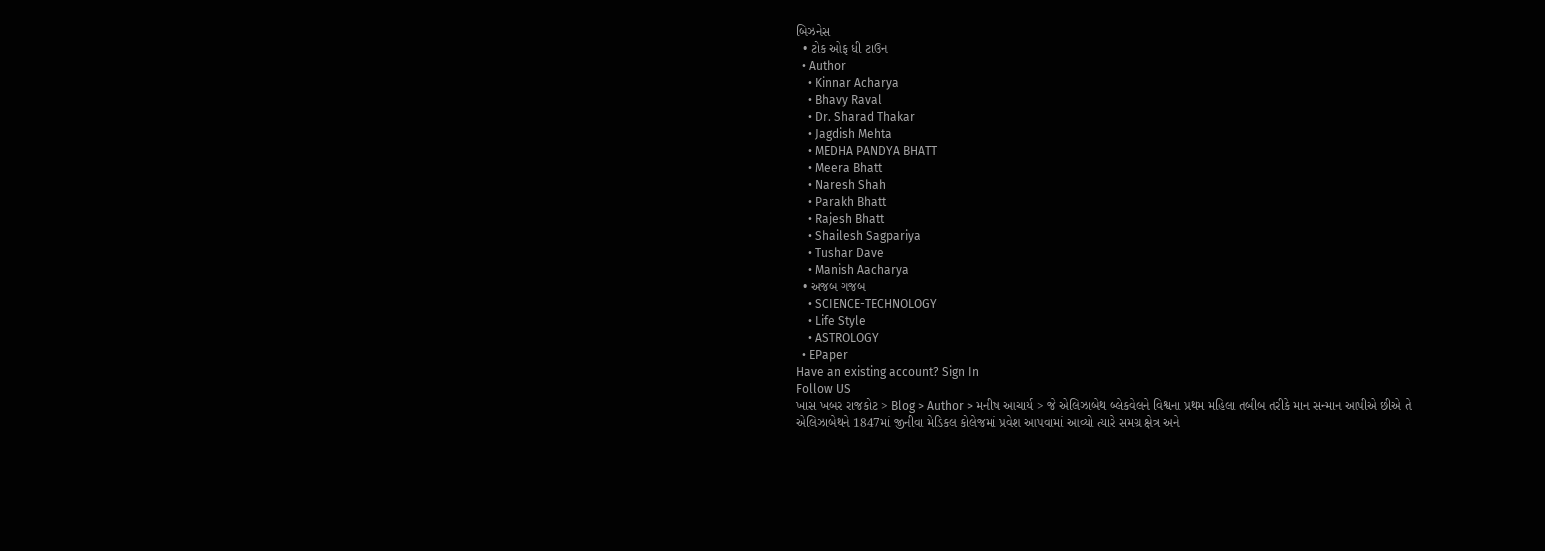બિઝનેસ
  • ટોક ઓફ ધી ટાઉન
  • Author
    • Kinnar Acharya
    • Bhavy Raval
    • Dr. Sharad Thakar
    • Jagdish Mehta
    • MEDHA PANDYA BHATT
    • Meera Bhatt
    • Naresh Shah
    • Parakh Bhatt
    • Rajesh Bhatt
    • Shailesh Sagpariya
    • Tushar Dave
    • Manish Aacharya
  • અજબ ગજબ
    • SCIENCE-TECHNOLOGY
    • Life Style
    • ASTROLOGY
  • EPaper
Have an existing account? Sign In
Follow US
ખાસ ખબર રાજકોટ > Blog > Author > મનીષ આચાર્ય > જે એલિઝાબેથ બ્લેકવેલને વિશ્વના પ્રથમ મહિલા તબીબ તરીકે માન સન્માન આપીએ છીએ તે એલિઝાબેથને 1847માં જીનીવા મેડિકલ કોલેજમાં પ્રવેશ આપવામાં આવ્યો ત્યારે સમગ્ર ક્ષેત્ર અને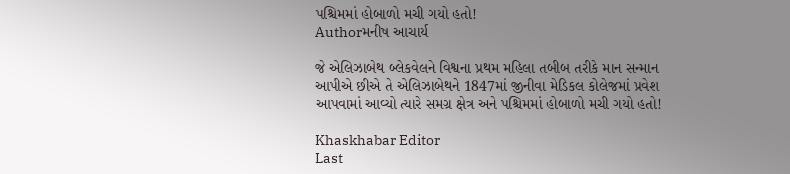પશ્ચિમમાં હોબાળો મચી ગયો હતો!
Authorમનીષ આચાર્ય

જે એલિઝાબેથ બ્લેકવેલને વિશ્વના પ્રથમ મહિલા તબીબ તરીકે માન સન્માન આપીએ છીએ તે એલિઝાબેથને 1847માં જીનીવા મેડિકલ કોલેજમાં પ્રવેશ આપવામાં આવ્યો ત્યારે સમગ્ર ક્ષેત્ર અને પશ્ચિમમાં હોબાળો મચી ગયો હતો!

Khaskhabar Editor
Last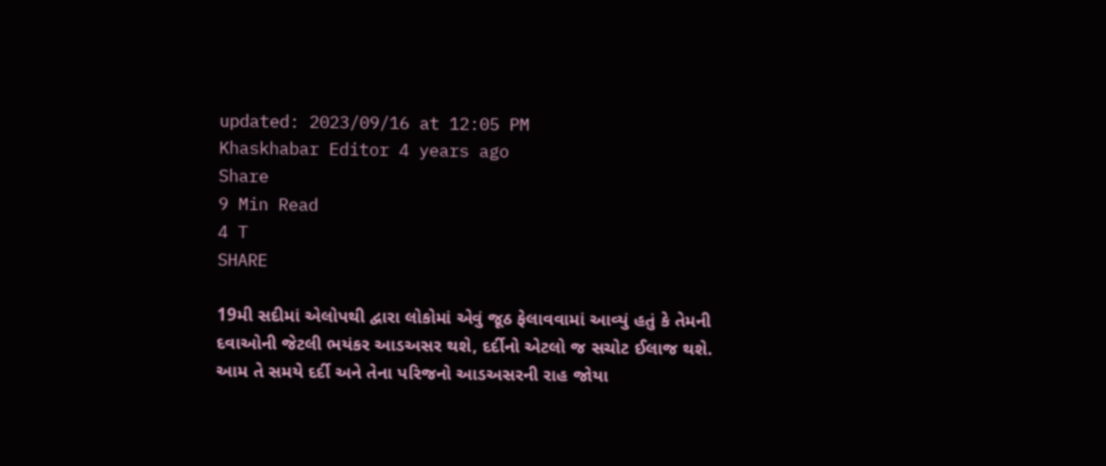updated: 2023/09/16 at 12:05 PM
Khaskhabar Editor 4 years ago
Share
9 Min Read
4 T
SHARE

19મી સદીમાં એલોપથી દ્વારા લોકોમાં એવું જૂઠ ફેલાવવામાં આવ્યું હતું કે તેમની દવાઓની જેટલી ભયંકર આડઅસર થશે, દર્દીનો એટલો જ સચોટ ઈલાજ થશે. આમ તે સમયે દર્દી અને તેના પરિજનો આડઅસરની રાહ જોયા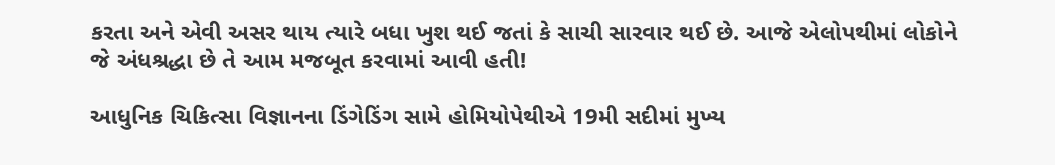કરતા અને એવી અસર થાય ત્યારે બધા ખુશ થઈ જતાં કે સાચી સારવાર થઈ છે. આજે એલોપથીમાં લોકોને જે અંધશ્રદ્ધા છે તે આમ મજબૂત કરવામાં આવી હતી!

આધુનિક ચિકિત્સા વિજ્ઞાનના ડિંગેડિંગ સામે હોમિયોપેથીએ 19મી સદીમાં મુખ્ય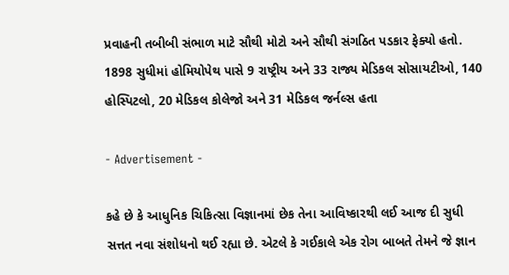પ્રવાહની તબીબી સંભાળ માટે સૌથી મોટો અને સૌથી સંગઠિત પડકાર ફેક્યો હતો. 1898 સુધીમાં હોમિયોપેથ પાસે 9 રાષ્ટ્રીય અને 33 રાજ્ય મેડિકલ સોસાયટીઓ, 140 હોસ્પિટલો, 20 મેડિકલ કોલેજો અને 31 મેડિકલ જર્નલ્સ હતા

- Advertisement -

કહે છે કે આધુનિક ચિકિત્સા વિજ્ઞાનમાં છેક તેના આવિષ્કારથી લઈ આજ દી સુધી સત્તત નવા સંશોધનો થઈ રહ્યા છે. એટલે કે ગઈકાલે એક રોગ બાબતે તેમને જે જ્ઞાન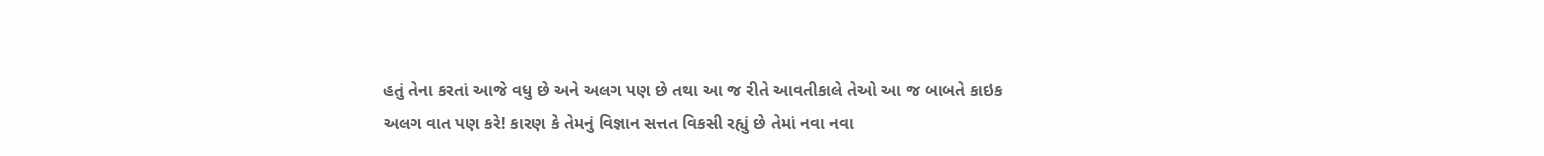હતું તેના કરતાં આજે વધુ છે અને અલગ પણ છે તથા આ જ રીતે આવતીકાલે તેઓ આ જ બાબતે કાઇક અલગ વાત પણ કરે! કારણ કે તેમનું વિજ્ઞાન સત્તત વિકસી રહ્યું છે તેમાં નવા નવા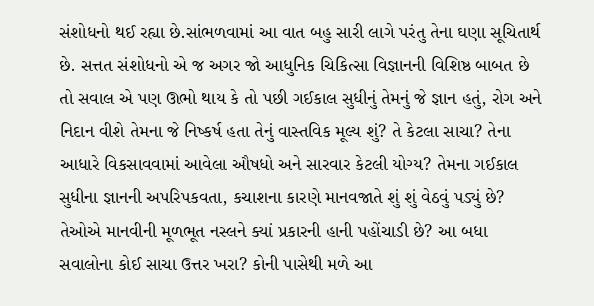સંશોધનો થઈ રહ્યા છે.સાંભળવામાં આ વાત બહુ સારી લાગે પરંતુ તેના ઘણા સૂચિતાર્થ છે. સત્તત સંશોધનો એ જ અગર જો આધુનિક ચિકિત્સા વિજ્ઞાનની વિશિષ્ઠ બાબત છે તો સવાલ એ પણ ઊભો થાય કે તો પછી ગઈકાલ સુધીનું તેમનું જે જ્ઞાન હતું, રોગ અને નિદાન વીશે તેમના જે નિષ્કર્ષ હતા તેનું વાસ્તવિક મૂલ્ય શું? તે કેટલા સાચા? તેના આધારે વિકસાવવામાં આવેલા ઔષધો અને સારવાર કેટલી યોગ્ય? તેમના ગઈકાલ સુધીના જ્ઞાનની અપરિપકવતા, કચાશના કારણે માનવજાતે શું શું વેઠવું પડ્યું છે? તેઓએ માનવીની મૂળભૂત નસ્લને ક્યાં પ્રકારની હાની પહોંચાડી છે? આ બધા સવાલોના કોઈ સાચા ઉત્તર ખરા? કોની પાસેથી મળે આ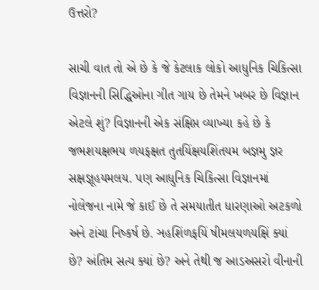ઉત્તરો?

સાચી વાત તો એ છે કે જે કેટલાક લોકો આધુનિક ચિકિત્સા વિજ્ઞાનની સિદ્ધિઓના ગીત ગાય છે તેમને ખબર છે વિજ્ઞાન એટલે શું? વિજ્ઞાનની એક સંક્ષિપ્ત વ્યાખ્યા કહે છે કે જભશયક્ષભય ળયફક્ષત તુતયિંક્ષયશિંતયમ બજ્ઞમુ જ્ઞર સક્ષજ્ઞૂહયમલય. પણ આધુનિક ચિકિત્સા વિજ્ઞાનમાં નોલેજના નામે જે કાઈ છે તે સમયાતીત ધારણાઓ અટકળો અને ટાંચા નિષ્કર્ષ છે. ઞહશિંળફયિં ષીમલયળયક્ષિં ક્યાં છે? અંતિમ સત્ય ક્યાં છે? અને તેથી જ આડઅસરો વીનાની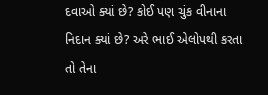દવાઓ ક્યાં છે? કોઈ પણ ચુંક વીનાના નિદાન ક્યાં છે? અરે ભાઈ એલોપથી કરતા તો તેના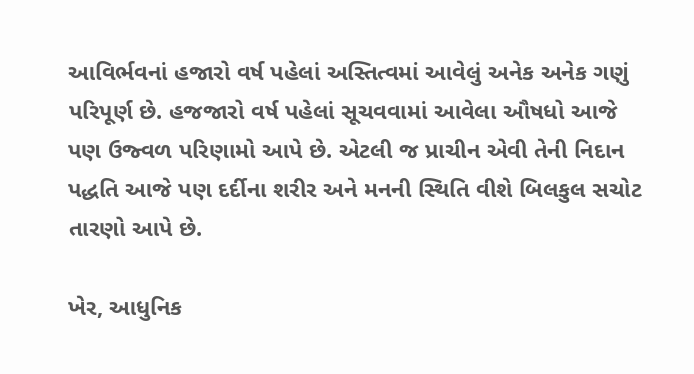આવિર્ભવનાં હજારો વર્ષ પહેલાં અસ્તિત્વમાં આવેલું અનેક અનેક ગણું પરિપૂર્ણ છે. હજજારો વર્ષ પહેલાં સૂચવવામાં આવેલા ઔષધો આજે પણ ઉજ્વળ પરિણામો આપે છે. એટલી જ પ્રાચીન એવી તેની નિદાન પદ્ધતિ આજે પણ દર્દીના શરીર અને મનની સ્થિતિ વીશે બિલકુલ સચોટ તારણો આપે છે.

ખેર, આધુનિક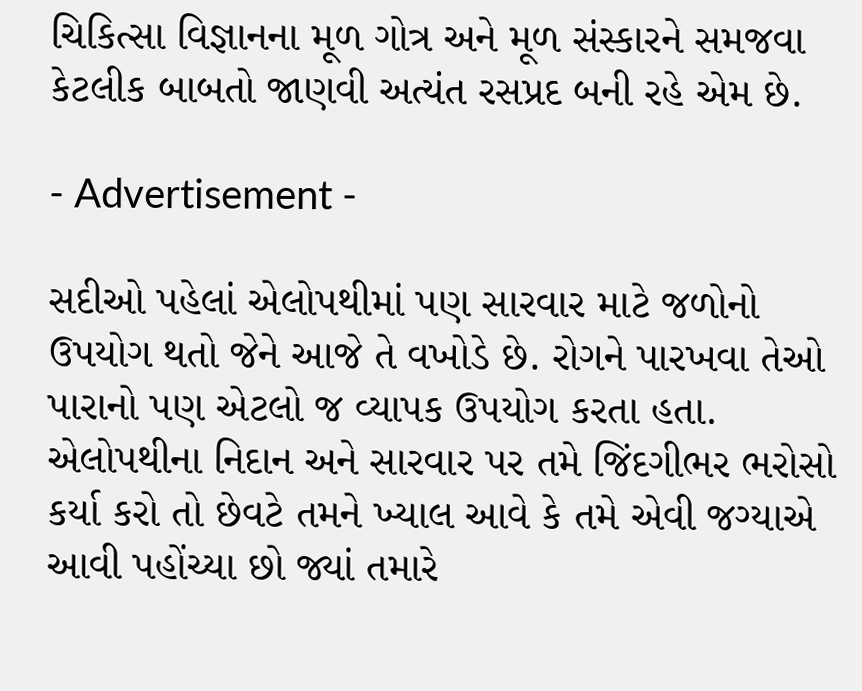ચિકિત્સા વિજ્ઞાનના મૂળ ગોત્ર અને મૂળ સંસ્કારને સમજવા કેટલીક બાબતો જાણવી અત્યંત રસપ્રદ બની રહે એમ છે.

- Advertisement -

સદીઓ પહેલાં એલોપથીમાં પણ સારવાર માટે જળોનો ઉપયોગ થતો જેને આજે તે વખોડે છે. રોગને પારખવા તેઓ પારાનો પણ એટલો જ વ્યાપક ઉપયોગ કરતા હતા. એલોપથીના નિદાન અને સારવાર પર તમે જિંદગીભર ભરોસો કર્યા કરો તો છેવટે તમને ખ્યાલ આવે કે તમે એવી જગ્યાએ આવી પહોંચ્યા છો જ્યાં તમારે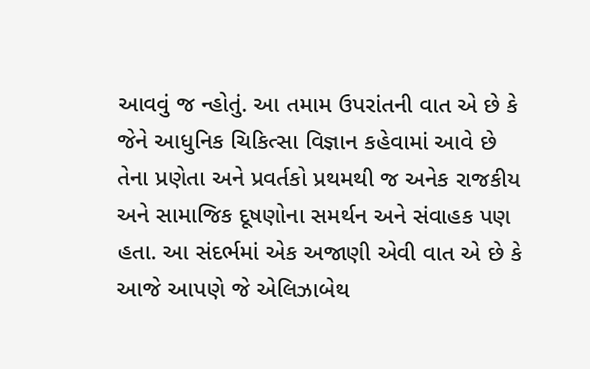આવવું જ ન્હોતું. આ તમામ ઉપરાંતની વાત એ છે કે જેને આધુનિક ચિકિત્સા વિજ્ઞાન કહેવામાં આવે છે તેના પ્રણેતા અને પ્રવર્તકો પ્રથમથી જ અનેક રાજકીય અને સામાજિક દૂષણોના સમર્થન અને સંવાહક પણ હતા. આ સંદર્ભમાં એક અજાણી એવી વાત એ છે કે આજે આપણે જે એલિઝાબેથ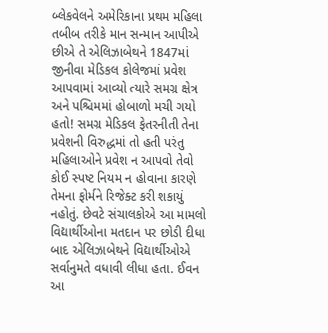બ્લેકવેલને અમેરિકાના પ્રથમ મહિલા તબીબ તરીકે માન સન્માન આપીએ છીએ તે એલિઝાબેથને 1847માં જીનીવા મેડિકલ કોલેજમાં પ્રવેશ આપવામાં આવ્યો ત્યારે સમગ્ર ક્ષેત્ર અને પશ્ચિમમાં હોબાળો મચી ગયો હતો! સમગ્ર મેડિકલ ફેતરનીતી તેના પ્રવેશની વિરુદ્ધમાં તો હતી પરંતુ મહિલાઓને પ્રવેશ ન આપવો તેવો કોઈ સ્પષ્ટ નિયમ ન હોવાના કારણે તેમના ફોર્મને રિજેક્ટ કરી શકાયું નહોતું. છેવટે સંચાલકોએ આ મામલો વિદ્યાર્થીઓના મતદાન પર છોડી દીધા બાદ એલિઝાબેથને વિદ્યાર્થીઓએ સર્વાનુમતે વધાવી લીધા હતા. ઈવન આ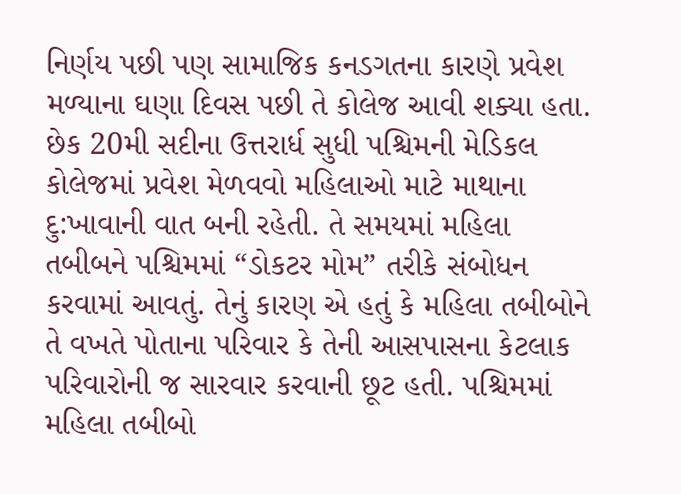નિર્ણય પછી પણ સામાજિક કનડગતના કારણે પ્રવેશ મળ્યાના ઘણા દિવસ પછી તે કોલેજ આવી શક્યા હતા. છેક 20મી સદીના ઉત્તરાર્ધ સુધી પશ્ચિમની મેડિકલ કોલેજમાં પ્રવેશ મેળવવો મહિલાઓ માટે માથાના દુ:ખાવાની વાત બની રહેતી. તે સમયમાં મહિલા તબીબને પશ્ચિમમાં “ડોકટર મોમ” તરીકે સંબોધન કરવામાં આવતું. તેનું કારણ એ હતું કે મહિલા તબીબોને તે વખતે પોતાના પરિવાર કે તેની આસપાસના કેટલાક પરિવારોની જ સારવાર કરવાની છૂટ હતી. પશ્ચિમમાં મહિલા તબીબો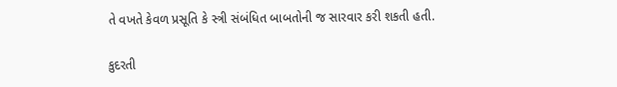તે વખતે કેવળ પ્રસૂતિ કે સ્ત્રી સંબંધિત બાબતોની જ સારવાર કરી શકતી હતી.

કુદરતી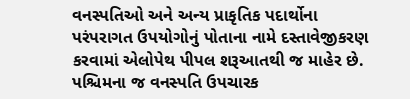વનસ્પતિઓ અને અન્ય પ્રાકૃતિક પદાર્થોના પરંપરાગત ઉપયોગોનું પોતાના નામે દસ્તાવેજીકરણ કરવામાં એલોપેથ પીપલ શરૂઆતથી જ માહેર છે. પશ્ચિમના જ વનસ્પતિ ઉપચારક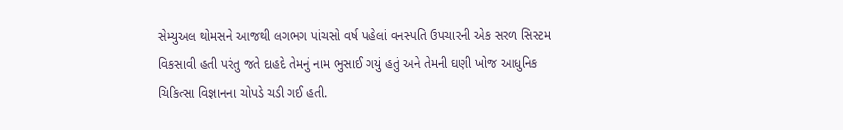સેમ્યુઅલ થોમસને આજથી લગભગ પાંચસો વર્ષ પહેલાં વનસ્પતિ ઉપચારની એક સરળ સિસ્ટમ વિકસાવી હતી પરંતુ જતે દાહદે તેમનું નામ ભુસાઈ ગયું હતું અને તેમની ઘણી ખોજ આધુનિક ચિકિત્સા વિજ્ઞાનના ચોપડે ચડી ગઈ હતી.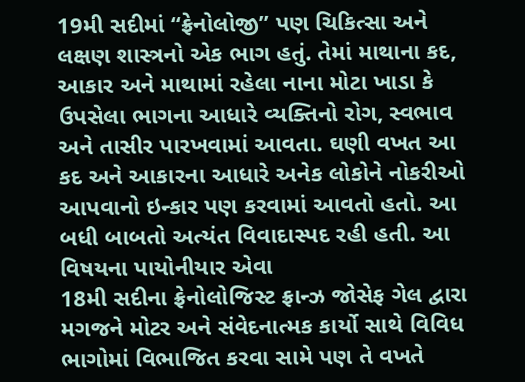19મી સદીમાં “ફ્રેનોલોજી” પણ ચિકિત્સા અને લક્ષણ શાસ્ત્રનો એક ભાગ હતું. તેમાં માથાના કદ, આકાર અને માથામાં રહેલા નાના મોટા ખાડા કે ઉપસેલા ભાગના આધારે વ્યક્તિનો રોગ, સ્વભાવ અને તાસીર પારખવામાં આવતા. ઘણી વખત આ કદ અને આકારના આધારે અનેક લોકોને નોકરીઓ આપવાનો ઇન્કાર પણ કરવામાં આવતો હતો. આ બધી બાબતો અત્યંત વિવાદાસ્પદ રહી હતી. આ વિષયના પાયોનીયાર એવા
18મી સદીના ફ્રેનોલોજિસ્ટ ફ્રાન્ઝ જોસેફ ગેલ દ્વારા મગજને મોટર અને સંવેદનાત્મક કાર્યો સાથે વિવિધ ભાગોમાં વિભાજિત કરવા સામે પણ તે વખતે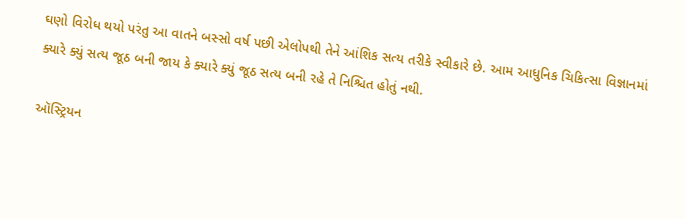ઘણો વિરોધ થયો પરંતુ આ વાતને બસ્સો વર્ષ પછી એલોપથી તેને આંશિક સત્ય તરીકે સ્વીકારે છે. આમ આધુનિક ચિકિત્સા વિજ્ઞાનમાં ક્યારે ક્યું સત્ય જૂઠ બની જાય કે ક્યારે ક્યું જૂઠ સત્ય બની રહે તે નિશ્ચિત હોતું નથી.

ઑસ્ટ્રિયન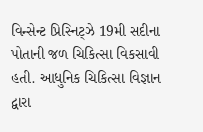વિન્સેન્ટ પ્રિસ્નિટ્ઝે 19મી સદીના પોતાની જળ ચિકિત્સા વિકસાવી હતી. આધુનિક ચિકિત્સા વિજ્ઞાન દ્વારા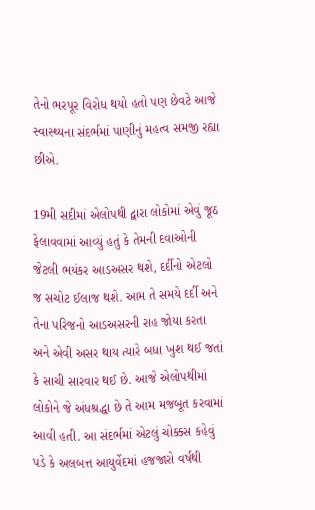તેનો ભરપૂર વિરોધ થયો હતો પણ છેવટે આજે સ્વાસ્થ્યના સંદર્ભમાં પાણીનું મહત્વ સમજી રહ્યા છીએ.

19મી સદીમાં એલોપથી દ્વારા લોકોમાં એવું જૂઠ ફેલાવવામાં આવ્યું હતું કે તેમની દવાઓની જેટલી ભયંકર આડઅસર થશે, દર્દીનો એટલો જ સચોટ ઈલાજ થશે. આમ તે સમયે દર્દી અને તેના પરિજનો આડઅસરની રાહ જોયા કરતા અને એવી અસર થાય ત્યારે બધા ખુશ થઈ જતાં કે સાચી સારવાર થઈ છે. આજે એલોપથીમાં લોકોને જે અંધશ્રદ્ધા છે તે આમ મજબૂત કરવામાં આવી હતી. આ સંદર્ભમાં એટલું ચોક્કસ કહેવું પડે કે અલબત્ત આયુર્વેદમાં હજજારો વર્ષથી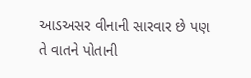આડઅસર વીનાની સારવાર છે પણ તે વાતને પોતાની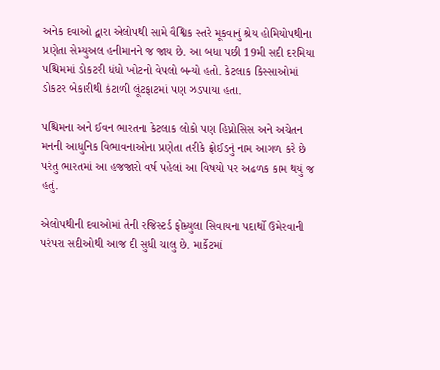અનેક દવાઓ દ્વારા એલોપથી સામે વૈશ્વિક સ્તરે મૂકવાનું શ્રેય હોમિયોપથીના પ્રણેતા સેમ્યુઅલ હનીમાનને જ જાય છે. આ બધા પછી 19મી સદી દરમિયા પશ્ચિમમાં ડોકટરી ધંધો ખોટનો વેપલો બન્યો હતો. કેટલાક કિસ્સાઓમાં ડોકટર બેકારીથી કંટાળી લૂંટફાટમાં પણ ઝડપાયા હતા.

પશ્ચિમના અને ઈવન ભારતના કેટલાક લોકો પણ હિપ્નોસિસ અને અચેતન મનની આધુનિક વિભાવનાઓના પ્રણેતા તરીકે ફ્રોઈડનું નામ આગળ કરે છે પરંતુ ભારતમાં આ હજજારો વર્ષ પહેલાં આ વિષયો પર અઢળક કામ થયું જ હતું.

એલોપથીની દવાઓમાં તેની રજિસ્ટર્ડ ફોમ્ર્યુલા સિવાયના પદાર્થો ઉમેરવાની પરંપરા સદીઓથી આજ દી સુધી ચાલુ છે. માર્કેટમાં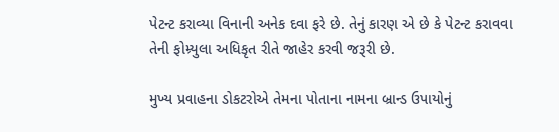પેટન્ટ કરાવ્યા વિનાની અનેક દવા ફરે છે. તેનું કારણ એ છે કે પેટન્ટ કરાવવા તેની ફોમ્ર્યુલા અધિકૃત રીતે જાહેર કરવી જરૂરી છે.

મુખ્ય પ્રવાહના ડોકટરોએ તેમના પોતાના નામના બ્રાન્ડ ઉપાયોનું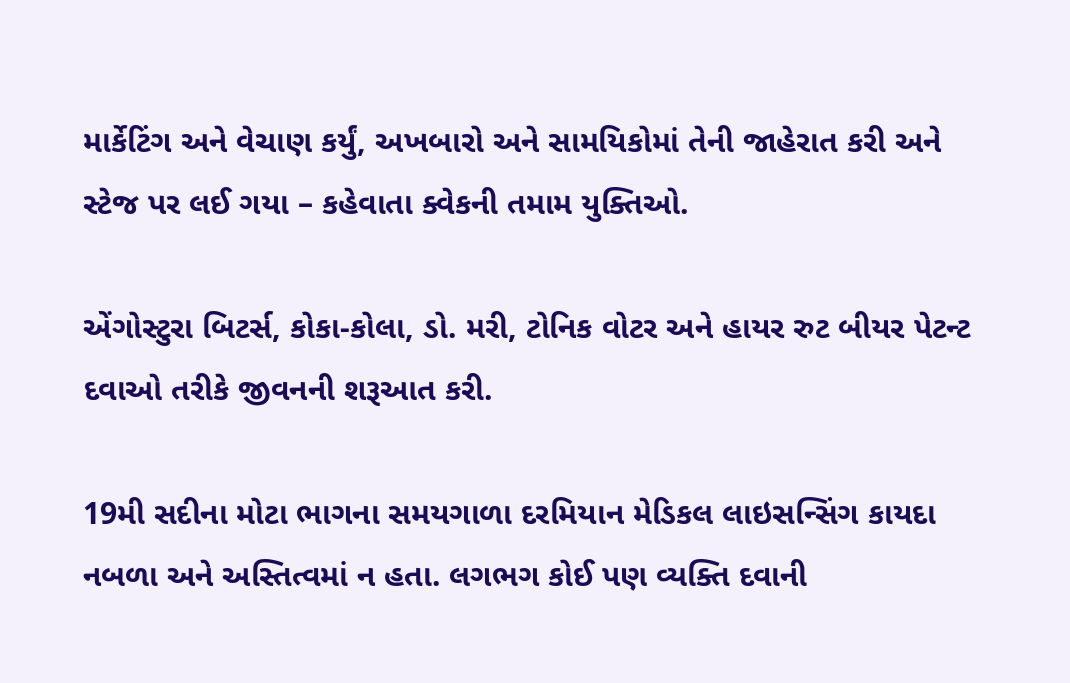માર્કેટિંગ અને વેચાણ કર્યું, અખબારો અને સામયિકોમાં તેની જાહેરાત કરી અને સ્ટેજ પર લઈ ગયા – કહેવાતા ક્વેકની તમામ યુક્તિઓ.

એંગોસ્ટુરા બિટર્સ, કોકા-કોલા, ડો. મરી, ટોનિક વોટર અને હાયર રુટ બીયર પેટન્ટ દવાઓ તરીકે જીવનની શરૂઆત કરી.

19મી સદીના મોટા ભાગના સમયગાળા દરમિયાન મેડિકલ લાઇસન્સિંગ કાયદા નબળા અને અસ્તિત્વમાં ન હતા. લગભગ કોઈ પણ વ્યક્તિ દવાની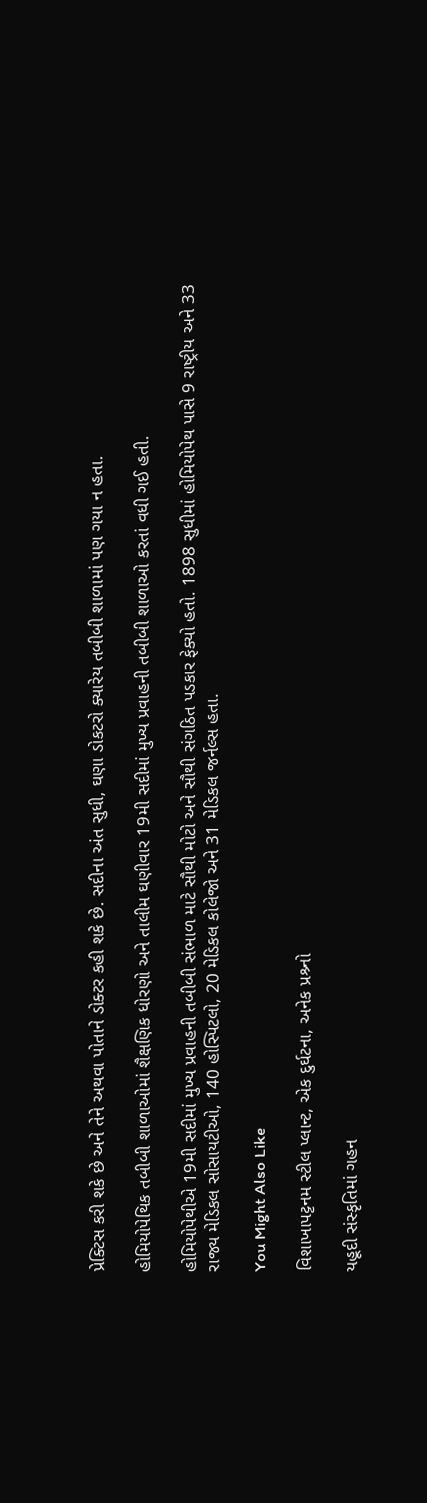પ્રેક્ટિસ કરી શકે છે અને તેને અથવા પોતાને ડોક્ટર કહી શકે છે. સદીના અંત સુધી, ઘણા ડોકટરો ક્યારેય તબીબી શાળામાં પણ ગયા ન હતા.

હોમિયોપેથિક તબીબી શાળાઓમાં શૈક્ષણિક ધોરણો અને તાલીમ ઘણીવાર 19મી સદીમાં મુખ્ય પ્રવાહની તબીબી શાળાઓ કરતાં વધી ગઈ હતી.

હોમિયોપેથીએ 19મી સદીમાં મુખ્ય પ્રવાહની તબીબી સંભાળ માટે સૌથી મોટો અને સૌથી સંગઠિત પડકાર ફેક્યો હતો. 1898 સુધીમાં હોમિયોપેથ પાસે 9 રાષ્ટ્રીય અને 33 રાજ્ય મેડિકલ સોસાયટીઓ, 140 હોસ્પિટલો, 20 મેડિકલ કોલેજો અને 31 મેડિકલ જર્નલ્સ હતા.

You Might Also Like

વિશાખાપટ્ટનમ સ્ટીલ પ્લાન્ટ, એક દુર્ઘટના, અનેક પ્રશ્ર્નો

યહૂદી સંસ્કૃતિમાં ગહન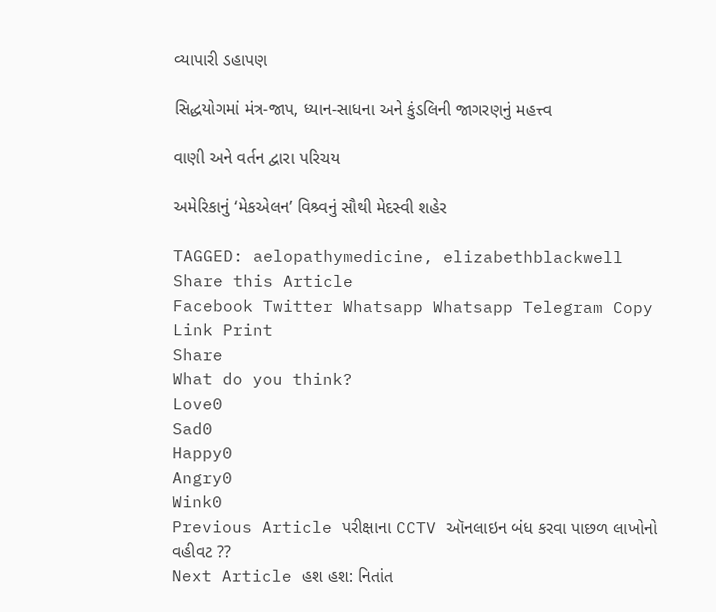વ્યાપારી ડહાપણ

સિદ્ધયોગમાં મંત્ર-જાપ, ધ્યાન-સાધના અને કુંડલિની જાગરણનું મહત્ત્વ

વાણી અને વર્તન દ્વારા પરિચય

અમેરિકાનું ‘મેકએલન’ વિશ્ર્વનું સૌથી મેદસ્વી શહેર

TAGGED: aelopathymedicine, elizabethblackwell
Share this Article
Facebook Twitter Whatsapp Whatsapp Telegram Copy Link Print
Share
What do you think?
Love0
Sad0
Happy0
Angry0
Wink0
Previous Article પરીક્ષાના CCTV ઑનલાઇન બંધ કરવા પાછળ લાખોનો વહીવટ ??
Next Article હશ હશ: નિતાંત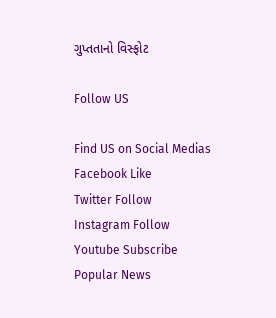ગુપ્તતાનો વિસ્ફોટ

Follow US

Find US on Social Medias
Facebook Like
Twitter Follow
Instagram Follow
Youtube Subscribe
Popular News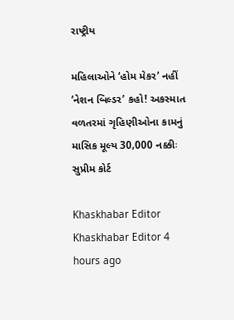રાષ્ટ્રીય

મહિલાઓને ‘હોમ મેકર’ નહીં ‘નેશન બિલ્ડર’ કહો! અકસ્માત વળતરમાં ગૃહિણીઓના કામનું માસિક મૂલ્ય 30,000 નક્કીઃ સુપ્રીમ કોર્ટ

Khaskhabar Editor Khaskhabar Editor 4 hours ago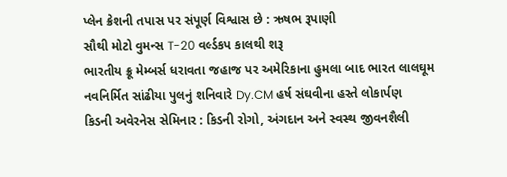પ્લેન ક્રેશની તપાસ પર સંપૂર્ણ વિશ્વાસ છે : ઋષભ રૂપાણી
સૌથી મોટો વુમન્સ T-20 વર્લ્ડકપ કાલથી શરૂ
ભારતીય ક્રૂ મેમ્બર્સ ધરાવતા જહાજ પર અમેરિકાના હુમલા બાદ ભારત લાલઘૂમ
નવનિર્મિત સાંઢીયા પુલનું શનિવારે Dy.CM હર્ષ સંઘવીના હસ્તે લોકાર્પણ
કિડની અવેરનેસ સેમિનાર : કિડની રોગો, અંગદાન અને સ્વસ્થ જીવનશૈલી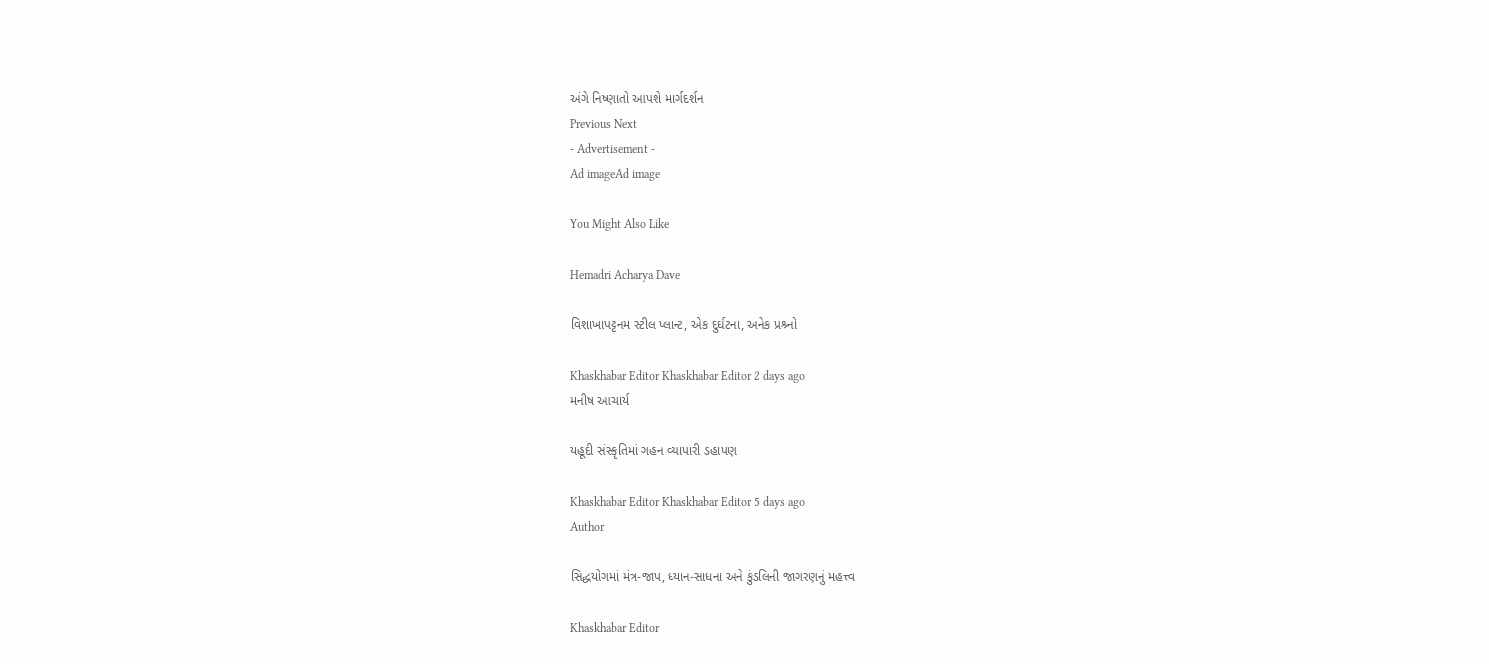અંગે નિષ્ણાતો આપશે માર્ગદર્શન
Previous Next
- Advertisement -
Ad imageAd image

You Might Also Like

Hemadri Acharya Dave

વિશાખાપટ્ટનમ સ્ટીલ પ્લાન્ટ, એક દુર્ઘટના, અનેક પ્રશ્ર્નો

Khaskhabar Editor Khaskhabar Editor 2 days ago
મનીષ આચાર્ય

યહૂદી સંસ્કૃતિમાં ગહન વ્યાપારી ડહાપણ

Khaskhabar Editor Khaskhabar Editor 5 days ago
Author

સિદ્ધયોગમાં મંત્ર-જાપ, ધ્યાન-સાધના અને કુંડલિની જાગરણનું મહત્ત્વ

Khaskhabar Editor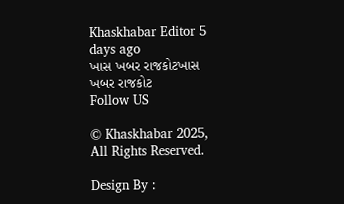Khaskhabar Editor 5 days ago
ખાસ ખબર રાજકોટખાસ ખબર રાજકોટ
Follow US

© Khaskhabar 2025, All Rights Reserved.

Design By :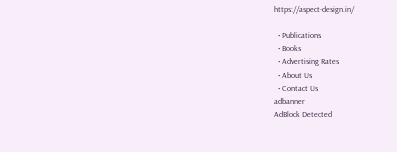https://aspect-design.in/

  • Publications
  • Books
  • Advertising Rates
  • About Us
  • Contact Us
adbanner
AdBlock Detected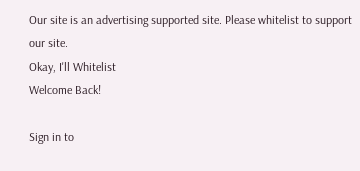Our site is an advertising supported site. Please whitelist to support our site.
Okay, I'll Whitelist
Welcome Back!

Sign in to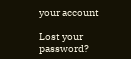your account

Lost your password?